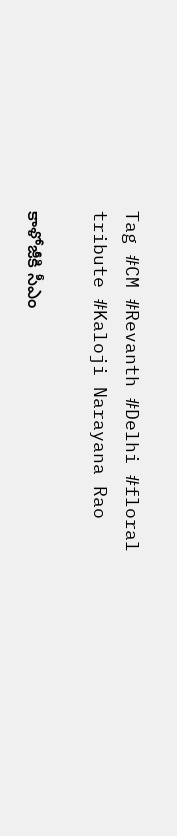Tag #CM #Revanth #Delhi #floral tribute #Kaloji Narayana Rao

కాళోజీకి సీఎం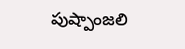పుష్పాంజలి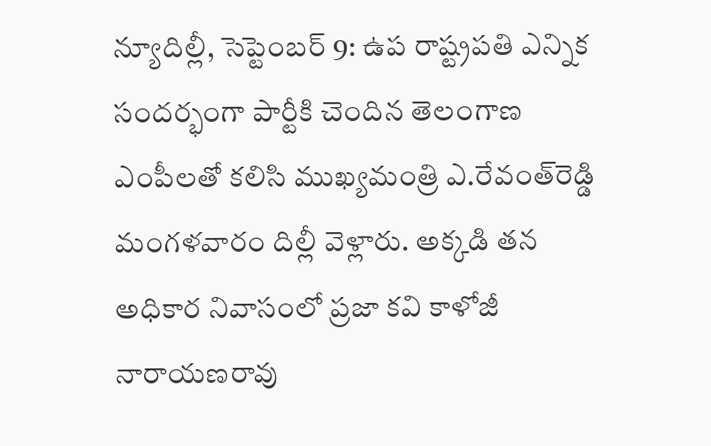న్యూదిల్లీ, సెప్టెంబర్‌ 9: ఉప రాష్ట్రపతి ఎన్నిక సందర్భంగా పార్టీకి చెందిన తెలంగాణ ఎంపీలతో కలిసి ముఖ్యమంత్రి ఎ.రేవంత్‌రెడ్డి మంగ‌ళ‌వారం దిల్లీ వెళ్లారు. అక్కడి తన అధికార నివాసంలో ప్రజా కవి కాళోజీ నారాయణరావు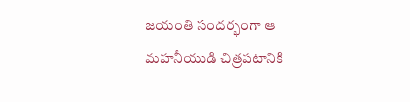జయంతి సందర్భంగా ఆ మహనీయుడి చిత్రపటానికి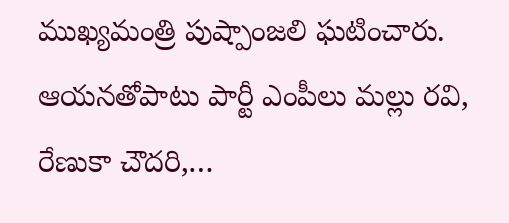ముఖ్యమంత్రి పుష్పాంజలి ఘటించారు. ఆయనతోపాటు పార్టీ ఎంపీలు మ‌ల్లు ర‌వి, రేణుకా చౌద‌రి,…